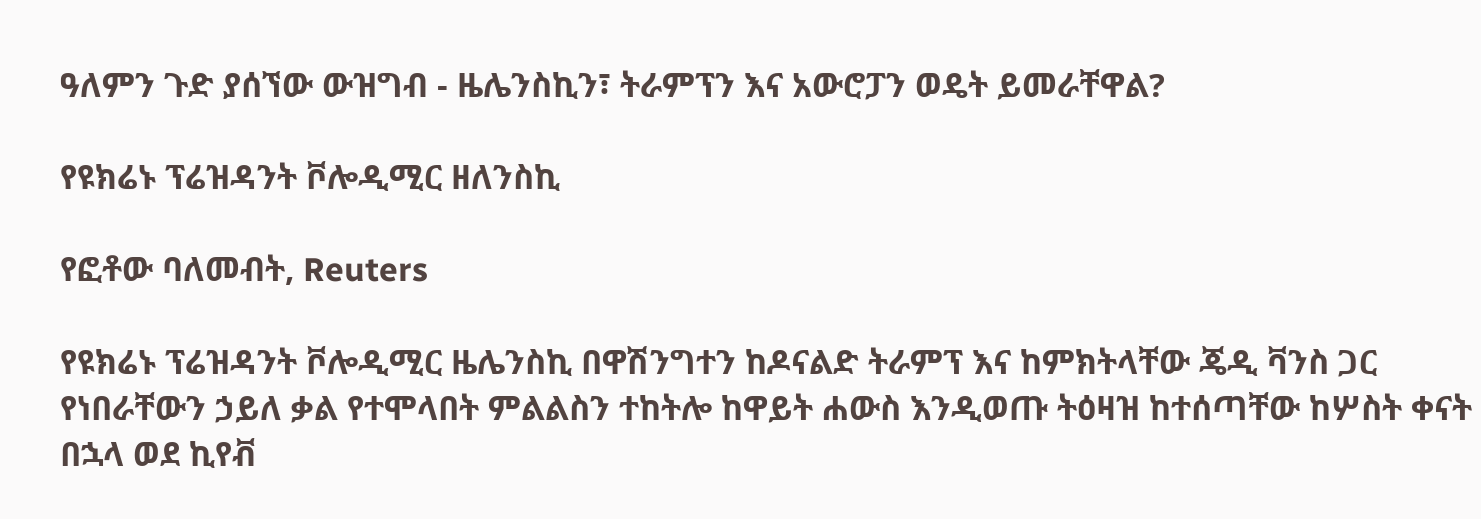ዓለምን ጉድ ያሰኘው ውዝግብ - ዜሌንስኪን፣ ትራምፕን እና አውሮፓን ወዴት ይመራቸዋል?

የዩክሬኑ ፕሬዝዳንት ቮሎዲሚር ዘለንስኪ

የፎቶው ባለመብት, Reuters

የዩክሬኑ ፕሬዝዳንት ቮሎዲሚር ዜሌንስኪ በዋሽንግተን ከዶናልድ ትራምፕ እና ከምክትላቸው ጄዲ ቫንስ ጋር የነበራቸውን ኃይለ ቃል የተሞላበት ምልልስን ተከትሎ ከዋይት ሐውስ እንዲወጡ ትዕዛዝ ከተሰጣቸው ከሦስት ቀናት በኋላ ወደ ኪየቭ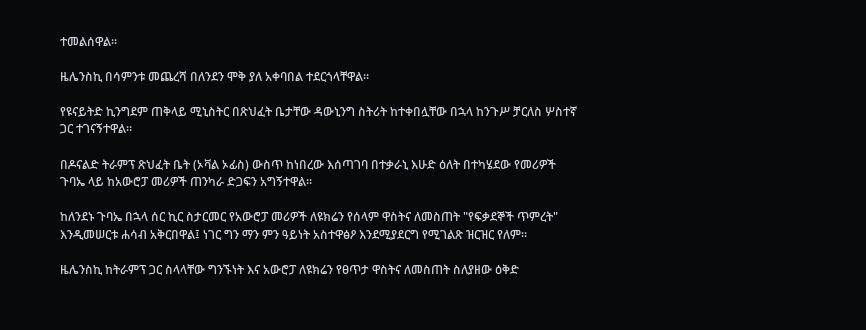ተመልሰዋል።

ዜሌንስኪ በሳምንቱ መጨረሻ በለንደን ሞቅ ያለ አቀባበል ተደርጎላቸዋል።

የዩናይትድ ኪንግደም ጠቅላይ ሚኒስትር በጽህፈት ቤታቸው ዳውኒንግ ስትሪት ከተቀበሏቸው በኋላ ከንጉሥ ቻርለስ ሦስተኛ ጋር ተገናኝተዋል።

በዶናልድ ትራምፕ ጽህፈት ቤት (ኦቫል ኦፊስ) ውስጥ ከነበረው እሰጣገባ በተቃራኒ እሁድ ዕለት በተካሄደው የመሪዎች ጉባኤ ላይ ከአውሮፓ መሪዎች ጠንካራ ድጋፍን አግኝተዋል።

ከለንደኑ ጉባኤ በኋላ ሰር ኪር ስታርመር የአውሮፓ መሪዎች ለዩክሬን የሰላም ዋስትና ለመስጠት "የፍቃደኞች ጥምረት" እንዲመሠርቱ ሐሳብ አቅርበዋል፤ ነገር ግን ማን ምን ዓይነት አስተዋፅዖ እንደሚያደርግ የሚገልጽ ዝርዝር የለም።

ዜሌንስኪ ከትራምፕ ጋር ስላላቸው ግንኙነት እና አውሮፓ ለዩክሬን የፀጥታ ዋስትና ለመስጠት ስለያዘው ዕቅድ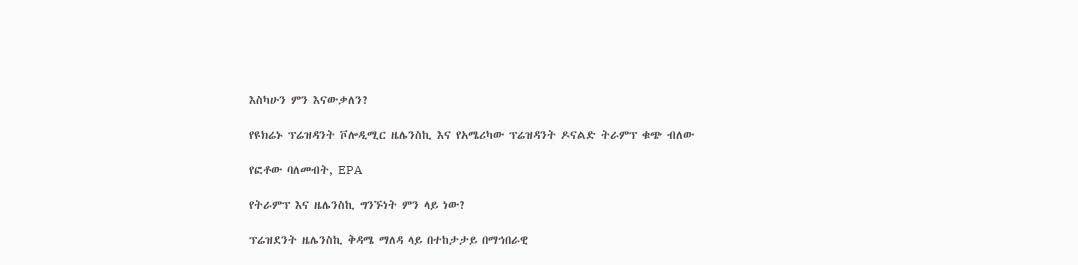እስካሁን ምን እናውቃለን?

የዩክሬኑ ፕሬዝዳንት ቮሎዲሚር ዜሌንስኪ እና የአሜሪካው ፕሬዝዳንት ዶናልድ ትራምፕ ቁጭ ብለው

የፎቶው ባለመብት, EPA

የትራምፕ እና ዜሌንስኪ ግንኙነት ምን ላይ ነው?

ፕሬዝደንት ዜሌንስኪ ቅዳሜ ማለዳ ላይ በተከታታይ በማኅበራዊ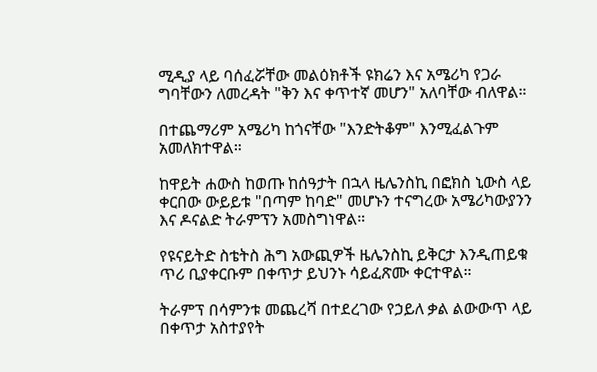ሚዲያ ላይ ባሰፈሯቸው መልዕክቶች ዩክሬን እና አሜሪካ የጋራ ግባቸውን ለመረዳት "ቅን እና ቀጥተኛ መሆን" አለባቸው ብለዋል።

በተጨማሪም አሜሪካ ከጎናቸው "እንድትቆም" እንሚፈልጉም አመለክተዋል።

ከዋይት ሐውስ ከወጡ ከሰዓታት በኋላ ዜሌንስኪ በፎክስ ኒውስ ላይ ቀርበው ውይይቱ "በጣም ከባድ" መሆኑን ተናግረው አሜሪካውያንን እና ዶናልድ ትራምፕን አመስግነዋል።

የዩናይትድ ስቴትስ ሕግ አውጪዎች ዜሌንስኪ ይቅርታ እንዲጠይቁ ጥሪ ቢያቀርቡም በቀጥታ ይህንኑ ሳይፈጽሙ ቀርተዋል።

ትራምፕ በሳምንቱ መጨረሻ በተደረገው የኃይለ ቃል ልውውጥ ላይ በቀጥታ አስተያየት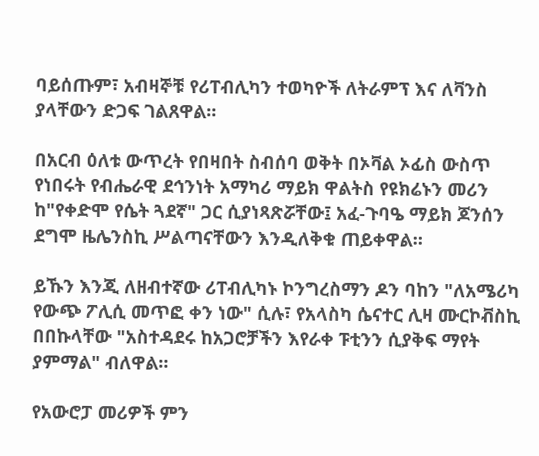ባይሰጡም፣ አብዛኞቹ የሪፐብሊካን ተወካዮች ለትራምፕ እና ለቫንስ ያላቸውን ድጋፍ ገልጸዋል።

በአርብ ዕለቱ ውጥረት የበዛበት ስብሰባ ወቅት በኦቫል ኦፊስ ውስጥ የነበሩት የብሔራዊ ደኅንነት አማካሪ ማይክ ዋልትስ የዩክሬኑን መሪን ከ"የቀድሞ የሴት ጓደኛ" ጋር ሲያነጻጽሯቸው፤ አፈ-ጉባዔ ማይክ ጆንሰን ደግሞ ዜሌንስኪ ሥልጣናቸውን እንዲለቅቁ ጠይቀዋል።

ይኹን እንጂ ለዘብተኛው ሪፐብሊካኑ ኮንግረስማን ዶን ባከን "ለአሜሪካ የውጭ ፖሊሲ መጥፎ ቀን ነው" ሲሉ፣ የአላስካ ሴናተር ሊዛ ሙርኮቭስኪ በበኩላቸው "አስተዳደሩ ከአጋሮቻችን እየራቀ ፑቲንን ሲያቅፍ ማየት ያምማል" ብለዋል።

የአውሮፓ መሪዎች ምን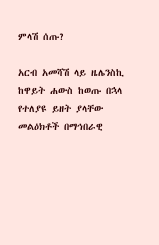ምላሽ ሰጡ?

አርብ አመሻሽ ላይ ዜሌንስኪ ከዋይት ሐውስ ከወጡ በኋላ የተለያዩ ይዘት ያላቸው መልዕክቶች በማኅበራዊ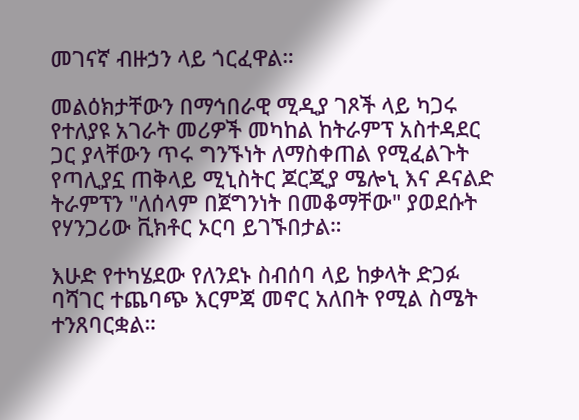መገናኛ ብዙኃን ላይ ጎርፈዋል።

መልዕክታቸውን በማኅበራዊ ሚዲያ ገጾች ላይ ካጋሩ የተለያዩ አገራት መሪዎች መካከል ከትራምፕ አስተዳደር ጋር ያላቸውን ጥሩ ግንኙነት ለማስቀጠል የሚፈልጉት የጣሊያኗ ጠቅላይ ሚኒስትር ጆርጂያ ሜሎኒ እና ዶናልድ ትራምፕን "ለሰላም በጀግንነት በመቆማቸው" ያወደሱት የሃንጋሪው ቪክቶር ኦርባ ይገኙበታል።

እሁድ የተካሄደው የለንደኑ ስብሰባ ላይ ከቃላት ድጋፉ ባሻገር ተጨባጭ እርምጃ መኖር አለበት የሚል ስሜት ተንጸባርቋል።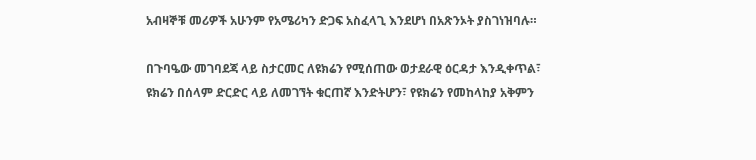አብዛኞቹ መሪዎች አሁንም የአሜሪካን ድጋፍ አስፈላጊ እንደሆነ በአጽንኦት ያስገነዝባሉ።

በጉባዔው መገባደጃ ላይ ስታርመር ለዩክሬን የሚሰጠው ወታደራዊ ዕርዳታ እንዲቀጥል፣ ዩክሬን በሰላም ድርድር ላይ ለመገኘት ቁርጠኛ እንድትሆን፣ የዩክሬን የመከላከያ አቅምን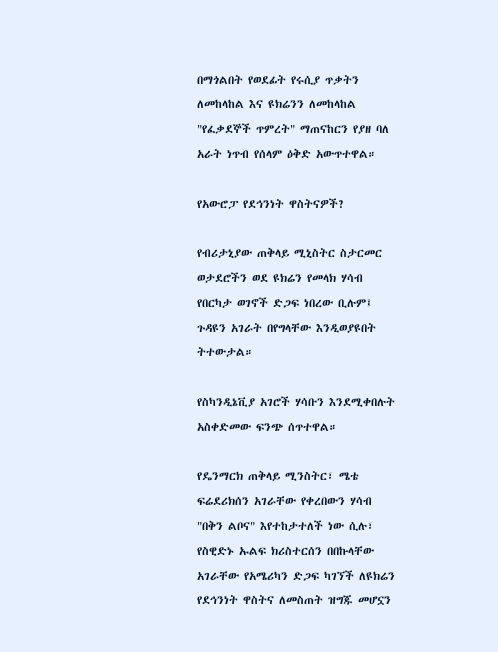በማጎልበት የወደፊት የሩሲያ ጥቃትን ለመከላከል እና ዩክሬንን ለመከላከል "የፈቃደኞች ጥምረት" ማጠናከርን የያዘ ባለ አራት ነጥብ የሰላም ዕቅድ አውጥተዋል።

የአውሮፓ የደኅንነት ዋስትናዎች?

የብሪታኒያው ጠቅላይ ሚኒስትር ስታርመር ወታደሮችን ወደ ዩክሬን የመላክ ሃሳብ የበርካታ ወገኖች ድጋፍ ነበረው ቢሉም፤ ጉዳዩን አገራት በየግላቸው እንዲወያዩበት ትተውታል።

የስካንዲኔቪያ አገሮች ሃሳቡን እንደሚቀበሉት አስቀድመው ፍንጭ ሰጥተዋል።

የዴንማርክ ጠቅላይ ሚንስትር፣ ሜቴ ፍሬደሪክሰን አገራቸው የቀረበውን ሃሳብ "በቅን ልቦና" እየተከታተለች ነው ሲሉ፣ የስዊድኑ ኡልፍ ክሪስተርሰን በበኩላቸው አገራቸው የአሜሪካን ድጋፍ ካገኘች ለዩክሬን የደኅንነት ዋስትና ለመስጠት ዝግጁ መሆኗን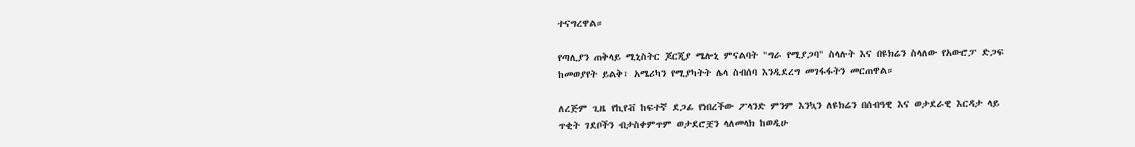ተናግረዋል።

የጣሊያን ጠቅላይ ሚኒስትር ጆርጂያ ሜሎኒ ምናልባት "ግራ የሚያጋባ" ስላሉት እና በዩክሬን ስላለው የአውሮፓ ድጋፍ ከመወያየት ይልቅ፣ አሜሪካን የሚያካትት ሌላ ስብሰባ እንዲደረግ መገፋፋትን መርጠዋል።

ለረጅም ጊዜ የኪየቭ ከፍተኛ ደጋፊ የነበረችው ፖላንድ ምንም እንኳን ለዩክሬን በሰብዓዊ እና ወታደራዊ እርዳታ ላይ ጥቂት ገደቦችን ብታስቀምጥም ወታደሮቿን ላለመላክ ከወዲሁ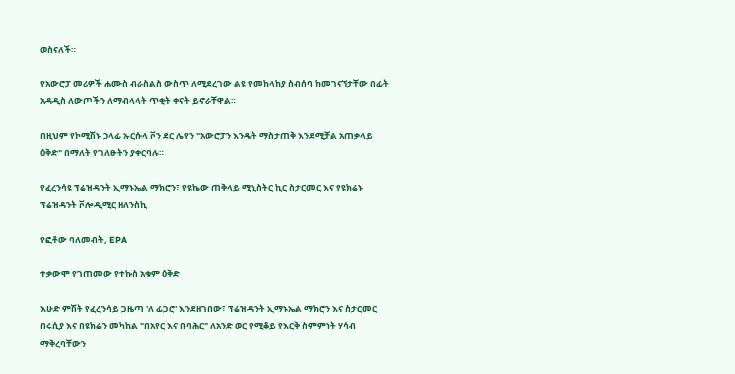ወስናለች።

የአውሮፓ መሪዎች ሐሙስ ብራስልስ ውስጥ ለሚደረገው ልዩ የመከላከያ ስብሰባ ከመገናኘታቸው በፊት አዳዲስ ለውጦችን ለማብላላት ጥቂት ቀናት ይኖራቸዋል።

በዚህም የኮሚሽኑ ኃላፊ ኡርሱላ ቮን ደር ሌየን "አውሮፓን እንዴት ማስታጠቅ እንደሚቻል አጠቃላይ ዕቅድ" በማለት የገለፁትን ያቀርባሉ።

የፈረንሳዩ ፕሬዝዳንት ኢማኑኤል ማክሮን፣ የዩኬው ጠቅላይ ሚኒስትር ኪር ስታርመር እና የዩክሬኑ ፕሬዝዳንት ቮሎዲሚር ዘለንስኪ

የፎቶው ባለመብት, EPA

ተቃውሞ የገጠመው የተኩስ አቁም ዕቅድ

እሁድ ምሽት የፈረንሳይ ጋዜጣ 'ለ ፊጋሮ' እንደዘገበው፣ ፕሬዝዳንት ኢማኑኤል ማክሮን እና ስታርመር በሩሲያ እና በዩክሬን መካከል "በአየር እና በባሕር" ለአንድ ወር የሚቆይ የእርቅ ስምምነት ሃሳብ ማቅረባቸውን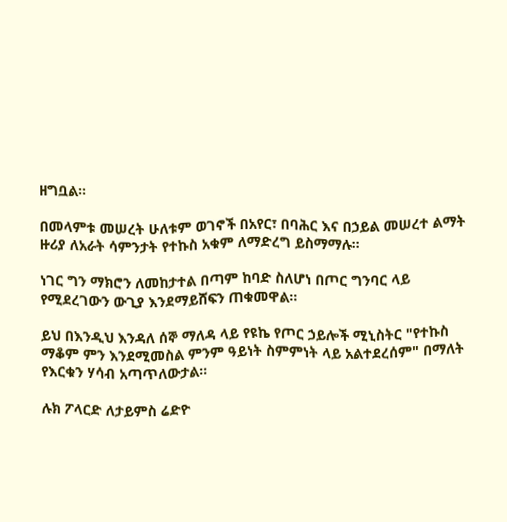ዘግቧል።

በመላምቱ መሠረት ሁለቱም ወገኖች በአየር፣ በባሕር እና በኃይል መሠረተ ልማት ዙሪያ ለአራት ሳምንታት የተኩስ አቁም ለማድረግ ይስማማሉ።

ነገር ግን ማክሮን ለመከታተል በጣም ከባድ ስለሆነ በጦር ግንባር ላይ የሚደረገውን ውጊያ እንደማይሸፍን ጠቁመዋል።

ይህ በእንዲህ እንዳለ ሰኞ ማለዳ ላይ የዩኬ የጦር ኃይሎች ሚኒስትር "የተኩስ ማቆም ምን እንደሚመስል ምንም ዓይነት ስምምነት ላይ አልተደረሰም" በማለት የእርቁን ሃሳብ አጣጥለውታል።

ሉክ ፖላርድ ለታይምስ ሬድዮ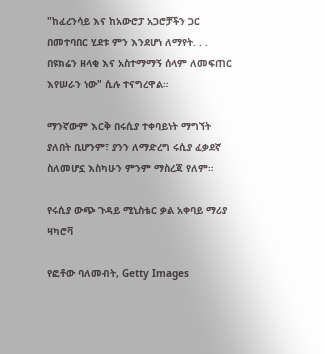"ከፈረንሳይ እና ከአውሮፓ አጋሮቻችን ጋር በመተባበር ሂደቱ ምን እንደሆነ ለማየት. . . በዩክሬን ዘላቂ እና አስተማማኝ ሰላም ለመፍጠር እየሠራን ነው" ሲሉ ተናግረዋል።

ማንኛውም እርቅ በሩሲያ ተቀባይነት ማግኘት ያለበት ቢሆንም፣ ያንን ለማድረግ ሩሲያ ፈቃደኛ ስለመሆኗ እስካሁን ምንም ማስረጃ የለም።

የሩሲያ ውጭ ጉዳይ ሚኒስቴር ቃል አቀባይ ማሪያ ዛካሮቫ

የፎቶው ባለመብት, Getty Images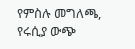የምስሉ መግለጫ, የሩሲያ ውጭ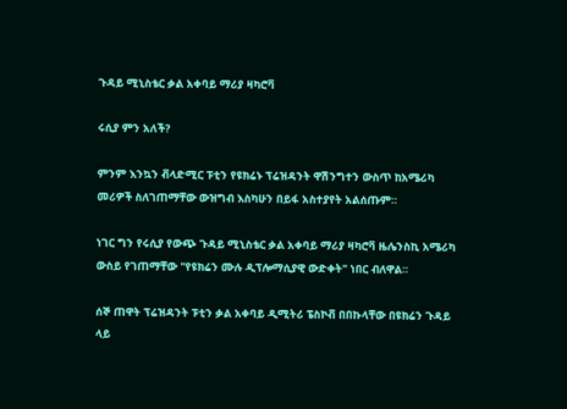ጉዳይ ሚኒስቴር ቃል አቀባይ ማሪያ ዛካሮቫ

ሩሲያ ምን አለች?

ምንም እንኳን ቭላድሚር ፑቲን የዩክሬኑ ፕሬዝዳንት ዋሽንግተን ውስጥ ከአሜሪካ መሪዎች ስለገጠማቸው ውዝግብ እስካሁን በይፋ አስተያየት አልሰጡም።

ነገር ግን የሩሲያ የውጭ ጉዳይ ሚኒስቴር ቃል አቀባይ ማሪያ ዛካሮቫ ዜሌንስኪ አሜሪካ ውስይ የገጠማቸው "የዩክሬን ሙሉ ዲፕሎማሲያዊ ውድቀት" ነበር ብለዋል።

ሰኞ ጠዋት ፕሬዝዳንት ፑቲን ቃል አቀባይ ዲሚትሪ ፔስኮቭ በበኩላቸው በዩክሬን ጉዳይ ላይ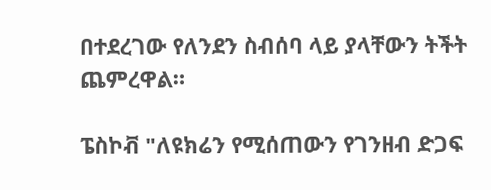በተደረገው የለንደን ስብሰባ ላይ ያላቸውን ትችት ጨምረዋል።

ፔስኮቭ "ለዩክሬን የሚሰጠውን የገንዘብ ድጋፍ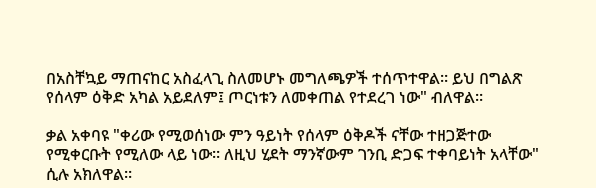በአስቸኳይ ማጠናከር አስፈላጊ ስለመሆኑ መግለጫዎች ተሰጥተዋል። ይህ በግልጽ የሰላም ዕቅድ አካል አይደለም፤ ጦርነቱን ለመቀጠል የተደረገ ነው" ብለዋል።

ቃል አቀባዩ "ቀሪው የሚወሰነው ምን ዓይነት የሰላም ዕቅዶች ናቸው ተዘጋጅተው የሚቀርቡት የሚለው ላይ ነው። ለዚህ ሂደት ማንኛውም ገንቢ ድጋፍ ተቀባይነት አላቸው" ሲሉ አክለዋል።